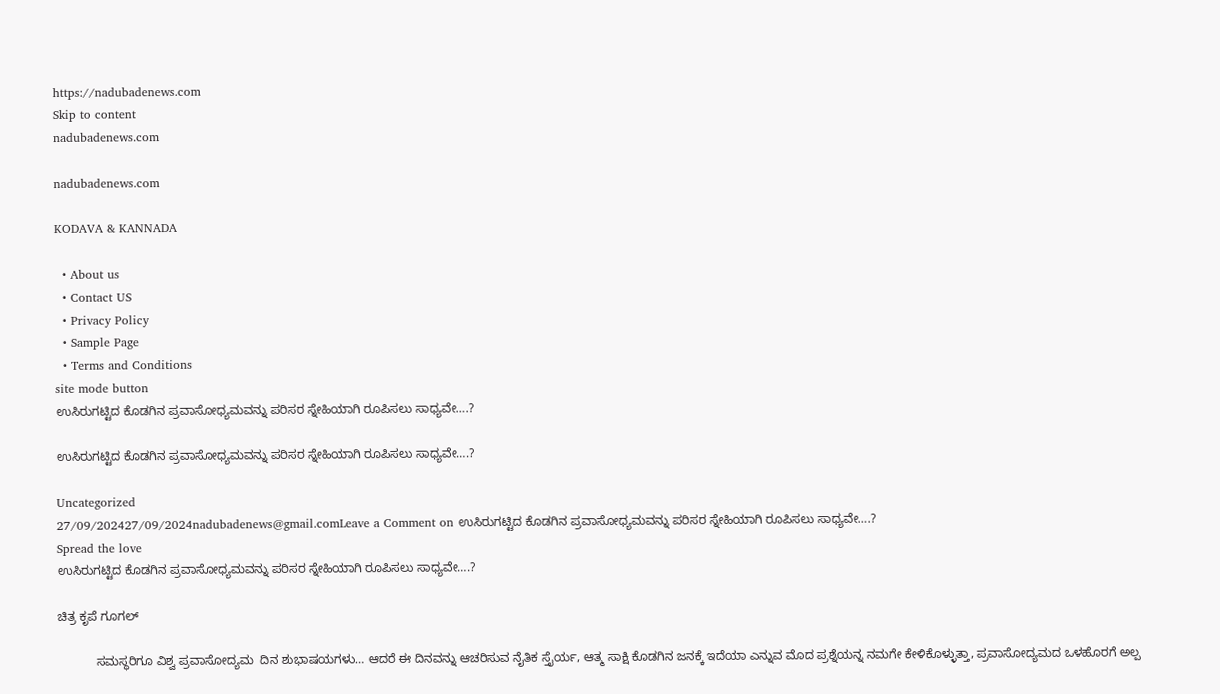https://nadubadenews.com
Skip to content
nadubadenews.com

nadubadenews.com

KODAVA & KANNADA

  • About us
  • Contact US
  • Privacy Policy
  • Sample Page
  • Terms and Conditions
site mode button
ಉಸಿರುಗಟ್ಟಿದ ಕೊಡಗಿನ ಪ್ರವಾಸೋಧ್ಯಮವನ್ನು ಪರಿಸರ ಸ್ನೇಹಿಯಾಗಿ ರೂಪಿಸಲು ಸಾಧ್ಯವೇ….?

ಉಸಿರುಗಟ್ಟಿದ ಕೊಡಗಿನ ಪ್ರವಾಸೋಧ್ಯಮವನ್ನು ಪರಿಸರ ಸ್ನೇಹಿಯಾಗಿ ರೂಪಿಸಲು ಸಾಧ್ಯವೇ….?

Uncategorized
27/09/202427/09/2024nadubadenews@gmail.comLeave a Comment on ಉಸಿರುಗಟ್ಟಿದ ಕೊಡಗಿನ ಪ್ರವಾಸೋಧ್ಯಮವನ್ನು ಪರಿಸರ ಸ್ನೇಹಿಯಾಗಿ ರೂಪಿಸಲು ಸಾಧ್ಯವೇ….?
Spread the love
ಉಸಿರುಗಟ್ಟಿದ ಕೊಡಗಿನ ಪ್ರವಾಸೋಧ್ಯಮವನ್ನು ಪರಿಸರ ಸ್ನೇಹಿಯಾಗಿ ರೂಪಿಸಲು ಸಾಧ್ಯವೇ….?

ಚಿತ್ರ ಕೃಪೆ ಗೂಗಲ್

           ಸಮಸ್ಥರಿಗೂ ವಿಶ್ವ ಪ್ರವಾಸೋದ್ಯಮ  ದಿನ ಶುಭಾಷಯಗಳು… ಆದರೆ ಈ ದಿನವನ್ನು ಆಚರಿಸುವ ನೈತಿಕ ಸ್ತೈರ್ಯ, ಆತ್ಮ ಸಾಕ್ಷಿ ಕೊಡಗಿನ ಜನಕ್ಕೆ ಇದೆಯಾ ಎನ್ನುವ ಮೊದ ಪ್ರಶ್ನೆಯನ್ನ ನಮಗೇ ಕೇಳಿಕೊಳ್ಳುತ್ತಾ, ಪ್ರವಾಸೋದ್ಯಮದ ಒಳಹೊರಗೆ ಅಲ್ಪ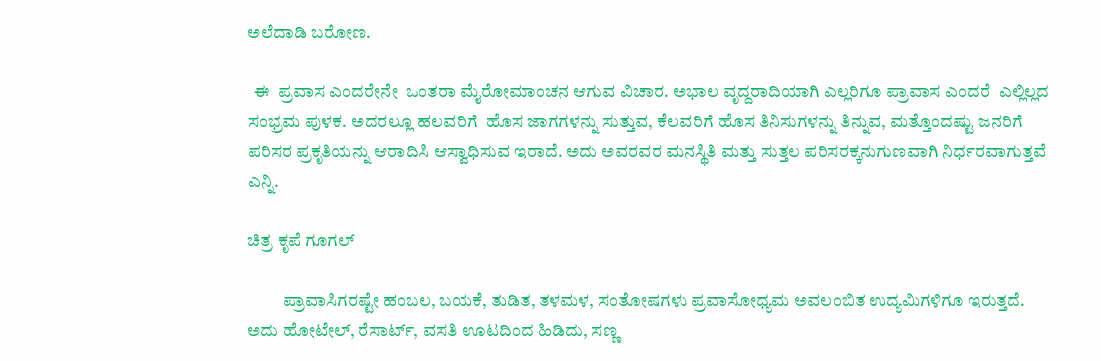ಅಲೆದಾಡಿ ಬರೋಣ.

  ಈ  ಪ್ರವಾಸ ಎಂದರೇನೇ  ಒಂತರಾ ಮೈರೋಮಾಂಚನ ಆಗುವ ವಿಚಾರ. ಅಭಾಲ ವೃದ್ದರಾದಿಯಾಗಿ ಎಲ್ಲರಿಗೂ ಪ್ರಾವಾಸ ಎಂದರೆ  ಎಲ್ಲಿಲ್ಲದ ಸಂಭ್ರಮ ಪುಳಕ. ಅದರಲ್ಲೂ ಹಲವರಿಗೆ  ಹೊಸ ಜಾಗಗಳನ್ನು ಸುತ್ತುವ, ಕೆಲವರಿಗೆ ಹೊಸ ತಿನಿಸುಗಳನ್ನು ತಿನ್ನುವ, ಮತ್ತೊಂದಷ್ಟು ಜನರಿಗೆ  ಪರಿಸರ ಪ್ರಕೃತಿಯನ್ನು ಆರಾದಿಸಿ ಆಸ್ವಾಧಿಸುವ ಇರಾದೆ. ಅದು ಅವರವರ ಮನಸ್ಥಿತಿ ಮತ್ತು ಸುತ್ತಲ ಪರಿಸರಕ್ಕನುಗುಣವಾಗಿ ನಿರ್ಧರವಾಗುತ್ತವೆ ಎನ್ನಿ.

ಚಿತ್ರ ಕೃಪೆ ಗೂಗಲ್

          ಪ್ರಾವಾಸಿಗರಷ್ಟೇ ಹಂಬಲ, ಬಯಕೆ, ತುಡಿತ, ತಳಮಳ, ಸಂತೋಷಗಳು ಪ್ರವಾಸೋಧ್ಯಮ ಅವಲಂಬಿತ ಉದ್ಯಮಿಗಳಿಗೂ ಇರುತ್ತದೆ. ಅದು ಹೋಟೇಲ್‌, ರೆಸಾರ್ಟ್‌, ವಸತಿ ಊಟದಿಂದ ಹಿಡಿದು, ಸಣ್ಣ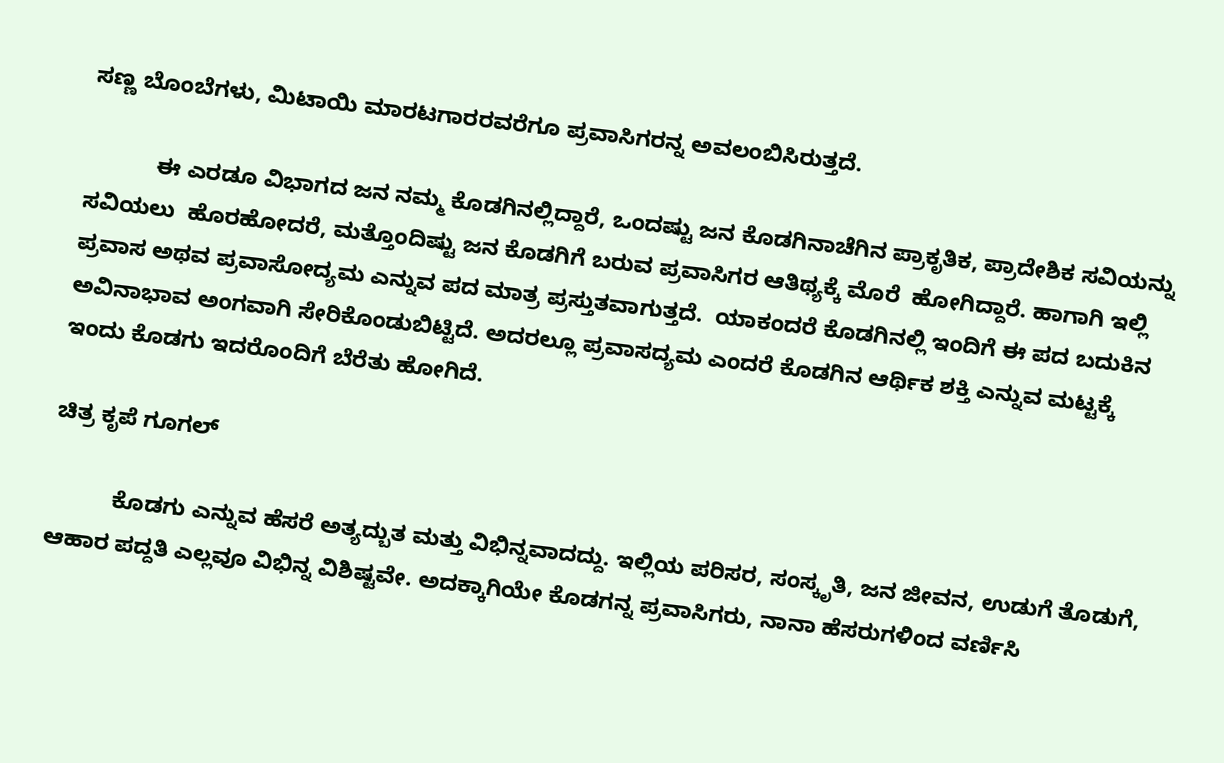ಸಣ್ಣ ಬೊಂಬೆಗಳು, ಮಿಟಾಯಿ ಮಾರಟಗಾರರವರೆಗೂ ಪ್ರವಾಸಿಗರನ್ನ ಅವಲಂಬಿಸಿರುತ್ತದೆ.

           ಈ ಎರಡೂ ವಿಭಾಗದ ಜನ ನಮ್ಮ ಕೊಡಗಿನಲ್ಲಿದ್ದಾರೆ, ಒಂದಷ್ಟು ಜನ ಕೊಡಗಿನಾಚೆಗಿನ ಪ್ರಾಕೃತಿಕ, ಪ್ರಾದೇಶಿಕ ಸವಿಯನ್ನು ಸವಿಯಲು  ಹೊರಹೋದರೆ, ಮತ್ತೊಂದಿಷ್ಟು ಜನ ಕೊಡಗಿಗೆ ಬರುವ ಪ್ರವಾಸಿಗರ ಆತಿಥ್ಯಕ್ಕೆ ಮೊರೆ  ಹೋಗಿದ್ದಾರೆ. ಹಾಗಾಗಿ ಇಲ್ಲಿ ಪ್ರವಾಸ ಅಥವ ಪ್ರವಾಸೋದ್ಯಮ ಎನ್ನುವ ಪದ ಮಾತ್ರ ಪ್ರಸ್ತುತವಾಗುತ್ತದೆ.  ಯಾಕಂದರೆ ಕೊಡಗಿನಲ್ಲಿ ಇಂದಿಗೆ ಈ ಪದ ಬದುಕಿನ ಅವಿನಾಭಾವ ಅಂಗವಾಗಿ ಸೇರಿಕೊಂಡುಬಿಟ್ಟಿದೆ. ಅದರಲ್ಲೂ ಪ್ರವಾಸದ್ಯಮ ಎಂದರೆ ಕೊಡಗಿನ ಆರ್ಥಿಕ ಶಕ್ತಿ ಎನ್ನುವ ಮಟ್ಟಕ್ಕೆ ಇಂದು ಕೊಡಗು ಇದರೊಂದಿಗೆ ಬೆರೆತು ಹೋಗಿದೆ.

ಚಿತ್ರ ಕೃಪೆ ಗೂಗಲ್

          ಕೊಡಗು ಎನ್ನುವ ಹೆಸರೆ ಅತ್ಯದ್ಬುತ ಮತ್ತು ವಿಭಿನ್ನವಾದದ್ದು. ಇಲ್ಲಿಯ ಪರಿಸರ, ಸಂಸ್ಕೃತಿ, ಜನ ಜೀವನ, ಉಡುಗೆ ತೊಡುಗೆ, ಆಹಾರ ಪದ್ದತಿ ಎಲ್ಲವೂ ವಿಭಿನ್ನ ವಿಶಿಷ್ಟವೇ. ಅದಕ್ಕಾಗಿಯೇ ಕೊಡಗನ್ನ ಪ್ರವಾಸಿಗರು, ನಾನಾ ಹೆಸರುಗಳಿಂದ ವರ್ಣಿಸಿ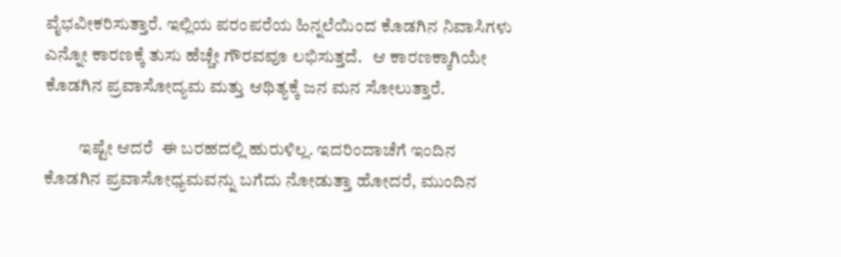ವೈಭವೀಕರಿಸುತ್ತಾರೆ. ಇಲ್ಲಿಯ ಪರಂಪರೆಯ ಹಿನ್ನಲೆಯಿಂದ ಕೊಡಗಿನ ನಿವಾಸಿಗಳು ಎನ್ನೋ ಕಾರಣಕ್ಕೆ ತುಸು ಹೆಚ್ಚೇ ಗೌರವವೂ ಲಭಿಸುತ್ತದೆ.   ಆ ಕಾರಣಕ್ಕಾಗಿಯೇ ಕೊಡಗಿನ ಪ್ರವಾಸೋದ್ಯಮ ಮತ್ತು ಆಥಿತ್ಯಕ್ಕೆ ಜನ ಮನ ಸೋಲುತ್ತಾರೆ.

          ಇಷ್ಟೇ ಆದರೆ  ಈ ಬರಹದಲ್ಲಿ ಹುರುಳಿಲ್ಲ. ಇದರಿಂದಾಚೆಗೆ ಇಂದಿನ ಕೊಡಗಿನ ಪ್ರವಾಸೋಧ್ಯಮವನ್ನು ಬಗೆದು ನೋಡುತ್ತಾ ಹೋದರೆ, ಮುಂದಿನ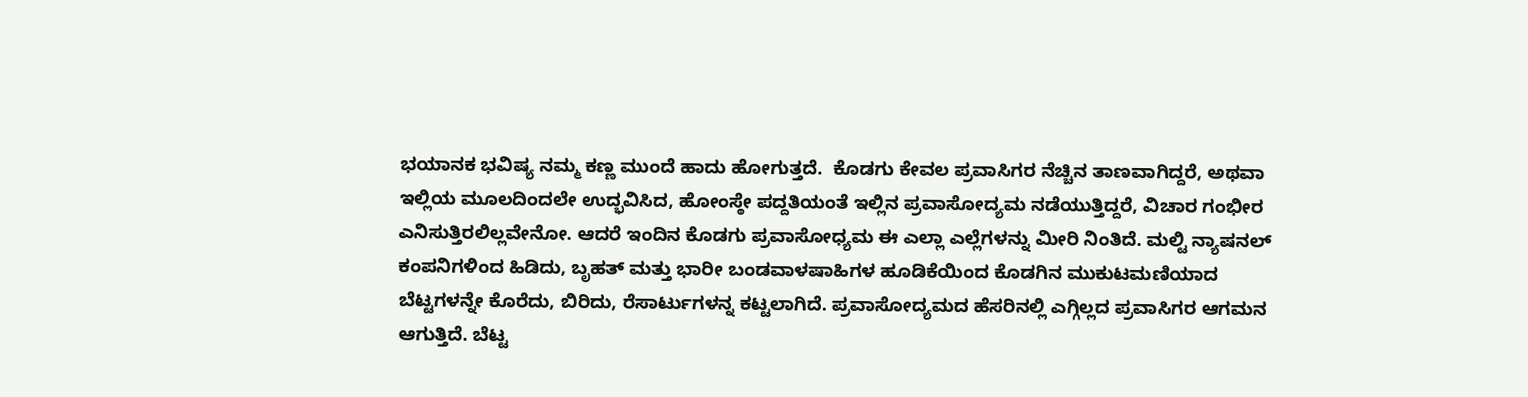ಭಯಾನಕ ಭವಿಷ್ಯ ನಮ್ಮ ಕಣ್ಣ ಮುಂದೆ ಹಾದು ಹೋಗುತ್ತದೆ.  ಕೊಡಗು ಕೇವಲ ಪ್ರವಾಸಿಗರ ನೆಚ್ಚಿನ ತಾಣವಾಗಿದ್ದರೆ, ಅಥವಾ ಇಲ್ಲಿಯ ಮೂಲದಿಂದಲೇ ಉದ್ಭವಿಸಿದ, ಹೋಂಸ್ಠೇ ಪದ್ದತಿಯಂತೆ ಇಲ್ಲಿನ ಪ್ರವಾಸೋದ್ಯಮ ನಡೆಯುತ್ತಿದ್ದರೆ, ವಿಚಾರ ಗಂಭೀರ ಎನಿಸುತ್ತಿರಲಿಲ್ಲವೇನೋ. ಆದರೆ ಇಂದಿನ ಕೊಡಗು ಪ್ರವಾಸೋಧ್ಯಮ ಈ ಎಲ್ಲಾ ಎಲ್ಲೆಗಳನ್ನು ಮೀರಿ ನಿಂತಿದೆ. ಮಲ್ಟಿ ನ್ಯಾಷನಲ್‌ ಕಂಪನಿಗಳಿಂದ ಹಿಡಿದು, ಬೃಹತ್‌ ಮತ್ತು ಭಾರೀ ಬಂಡವಾಳಷಾಹಿಗಳ ಹೂಡಿಕೆಯಿಂದ ಕೊಡಗಿನ ಮುಕುಟಮಣಿಯಾದ ಬೆಟ್ಟಗಳನ್ನೇ ಕೊರೆದು, ಬಿರಿದು, ರೆಸಾರ್ಟುಗಳನ್ನ ಕಟ್ಟಲಾಗಿದೆ. ಪ್ರವಾಸೋದ್ಯಮದ ಹೆಸರಿನಲ್ಲಿ ಎಗ್ಗಿಲ್ಲದ ಪ್ರವಾಸಿಗರ ಆಗಮನ ಆಗುತ್ತಿದೆ. ಬೆಟ್ಟ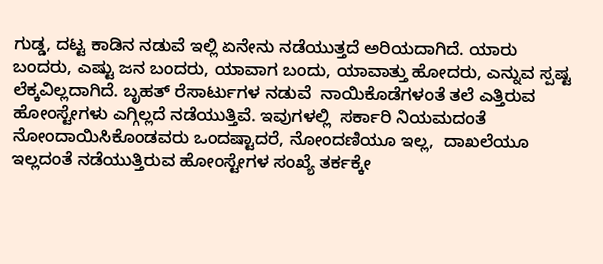ಗುಡ್ಡ, ದಟ್ಟ ಕಾಡಿನ ನಡುವೆ ಇಲ್ಲಿ ಏನೇನು ನಡೆಯುತ್ತದೆ ಅರಿಯದಾಗಿದೆ. ಯಾರು ಬಂದರು, ಎಷ್ಟು ಜನ ಬಂದರು, ಯಾವಾಗ ಬಂದು, ಯಾವಾತ್ತು ಹೋದರು, ಎನ್ನುವ ಸ್ಪಷ್ಟ ಲೆಕ್ಕವಿಲ್ಲದಾಗಿದೆ. ಬೃಹತ್‌ ರೆಸಾರ್ಟುಗಳ ನಡುವೆ  ನಾಯಿಕೊಡೆಗಳಂತೆ ತಲೆ ಎತ್ತಿರುವ ಹೋಂಸ್ಟೇಗಳು ಎಗ್ಗಿಲ್ಲದೆ ನಡೆಯುತ್ತಿವೆ. ಇವುಗಳಲ್ಲಿ  ಸರ್ಕಾರಿ ನಿಯಮದಂತೆ ನೋಂದಾಯಿಸಿಕೊಂಡವರು ಒಂದಷ್ಟಾದರೆ, ನೋಂದಣಿಯೂ ಇಲ್ಲ,  ದಾಖಲೆಯೂ ಇಲ್ಲದಂತೆ ನಡೆಯುತ್ತಿರುವ ಹೋಂಸ್ಟೇಗಳ ಸಂಖ್ಯೆ ತರ್ಕಕ್ಕೇ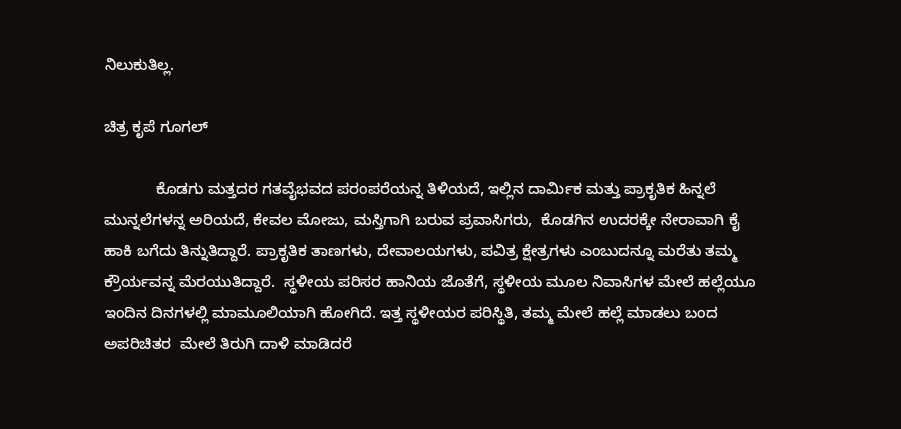ನಿಲುಕುತಿಲ್ಲ.

ಚಿತ್ರ ಕೃಪೆ ಗೂಗಲ್

            ಕೊಡಗು ಮತ್ತದರ ಗತವೈಭವದ ಪರಂಪರೆಯನ್ನ ತಿಳಿಯದೆ, ಇಲ್ಲಿನ ದಾರ್ಮಿಕ ಮತ್ತು ಪ್ರಾಕೃತಿಕ ಹಿನ್ನಲೆ ಮುನ್ನಲೆಗಳನ್ನ ಅರಿಯದೆ, ಕೇವಲ ಮೋಜು, ಮಸ್ತಿಗಾಗಿ ಬರುವ ಪ್ರವಾಸಿಗರು,  ಕೊಡಗಿನ ಉದರಕ್ಕೇ ನೇರಾವಾಗಿ ಕೈ ಹಾಕಿ ಬಗೆದು ತಿನ್ನುತಿದ್ದಾರೆ. ಪ್ರಾಕೃತಿಕ ತಾಣಗಳು, ದೇವಾಲಯಗಳು, ಪವಿತ್ರ ಕ್ಷೇತ್ರಗಳು ಎಂಬುದನ್ನೂ ಮರೆತು ತಮ್ಮ ಕ್ರೌರ್ಯವನ್ನ ಮೆರಯುತಿದ್ದಾರೆ.  ಸ್ಥಳೀಯ ಪರಿಸರ ಹಾನಿಯ ಜೊತೆಗೆ, ಸ್ಥಳೀಯ ಮೂಲ ನಿವಾಸಿಗಳ ಮೇಲೆ ಹಲ್ಲೆಯೂ ಇಂದಿನ ದಿನಗಳಲ್ಲಿ ಮಾಮೂಲಿಯಾಗಿ ಹೋಗಿದೆ. ಇತ್ತ ಸ್ಥಳೀಯರ ಪರಿಸ್ಥಿತಿ, ತಮ್ಮ ಮೇಲೆ ಹಲ್ಲೆ ಮಾಡಲು ಬಂದ ಅಪರಿಚಿತರ  ಮೇಲೆ ತಿರುಗಿ ದಾಳಿ ಮಾಡಿದರೆ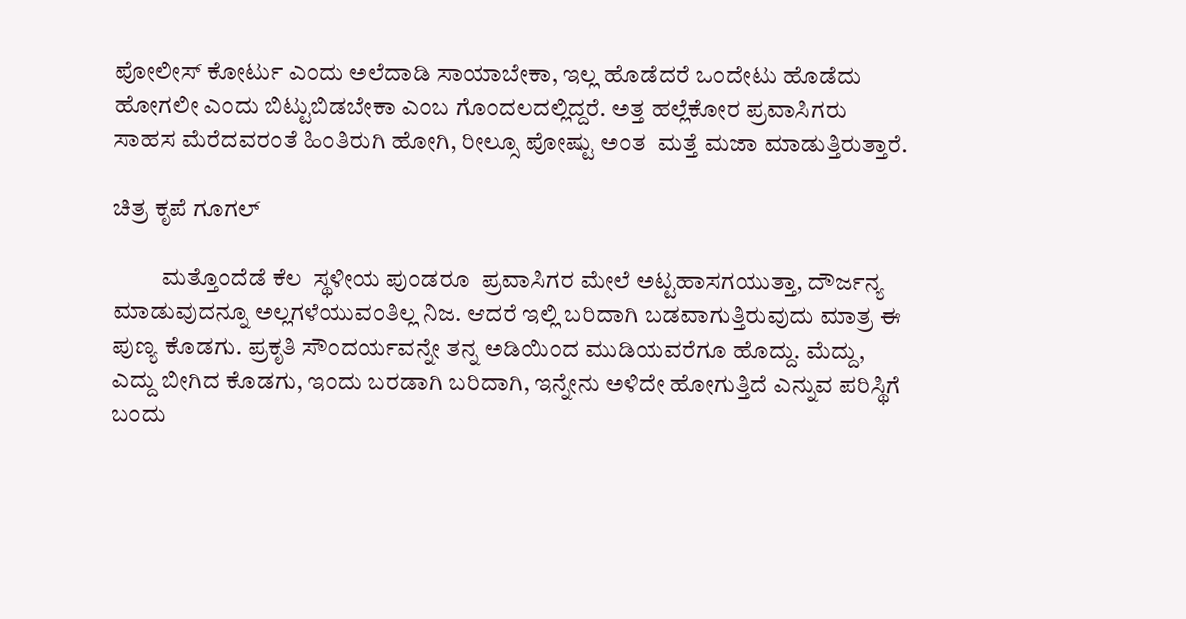ಪೋಲೀಸ್‌ ಕೋರ್ಟು ಎಂದು ಅಲೆದಾಡಿ ಸಾಯಾಬೇಕಾ, ಇಲ್ಲ ಹೊಡೆದರೆ ಒಂದೇಟು ಹೊಡೆದು ಹೋಗಲೀ ಎಂದು ಬಿಟ್ಟುಬಿಡಬೇಕಾ ಎಂಬ ಗೊಂದಲದಲ್ಲಿದ್ದರೆ. ಅತ್ತ ಹಲ್ಲೆಕೋರ ಪ್ರವಾಸಿಗರು ಸಾಹಸ ಮೆರೆದವರಂತೆ ಹಿಂತಿರುಗಿ ಹೋಗಿ, ರೀಲ್ಸೂ ಪೋಷ್ಟು ಅಂತ  ಮತ್ತೆ ಮಜಾ ಮಾಡುತ್ತಿರುತ್ತಾರೆ.

ಚಿತ್ರ ಕೃಪೆ ಗೂಗಲ್

          ಮತ್ತೊಂದೆಡೆ ಕೆಲ  ಸ್ಥಳೀಯ ಪುಂಡರೂ  ಪ್ರವಾಸಿಗರ ಮೇಲೆ ಅಟ್ಟಹಾಸಗಯುತ್ತಾ, ದೌರ್ಜನ್ಯ ಮಾಡುವುದನ್ನೂ ಅಲ್ಲಗಳೆಯುವಂತಿಲ್ಲ ನಿಜ. ಆದರೆ ಇಲ್ಲಿ ಬರಿದಾಗಿ ಬಡವಾಗುತ್ತಿರುವುದು ಮಾತ್ರ ಈ ಪುಣ್ಯ ಕೊಡಗು. ಪ್ರಕೃತಿ ಸೌಂದರ್ಯವನ್ನೇ ತನ್ನ ಅಡಿಯಿಂದ ಮುಡಿಯವರೆಗೂ ಹೊದ್ದು. ಮೆದ್ದು, ಎದ್ದು ಬೀಗಿದ ಕೊಡಗು, ಇಂದು ಬರಡಾಗಿ ಬರಿದಾಗಿ, ಇನ್ನೇನು ಅಳಿದೇ ಹೋಗುತ್ತಿದೆ ಎನ್ನುವ ಪರಿಸ್ಥಿಗೆ ಬಂದು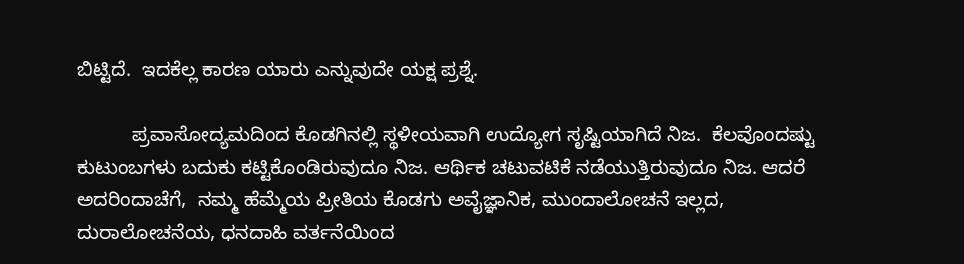ಬಿಟ್ಟಿದೆ.  ಇದಕೆಲ್ಲ ಕಾರಣ ಯಾರು ಎನ್ನುವುದೇ ಯಕ್ಷ ಪ್ರಶ್ನೆ.

          ಪ್ರವಾಸೋದ್ಯಮದಿಂದ ಕೊಡಗಿನಲ್ಲಿ ಸ್ಥಳೀಯವಾಗಿ ಉದ್ಯೋಗ ಸೃಷ್ಟಿಯಾಗಿದೆ ನಿಜ.  ಕೆಲವೊಂದಷ್ಟು ಕುಟುಂಬಗಳು ಬದುಕು ಕಟ್ಟಿಕೊಂಡಿರುವುದೂ ನಿಜ. ಆರ್ಥಿಕ ಚಟುವಟಿಕೆ ನಡೆಯುತ್ತಿರುವುದೂ ನಿಜ. ಆದರೆ ಅದರಿಂದಾಚೆಗೆ,  ನಮ್ಮ ಹೆಮ್ಮೆಯ ಪ್ರೀತಿಯ ಕೊಡಗು ಅವೈಜ್ಞಾನಿಕ, ಮುಂದಾಲೋಚನೆ ಇಲ್ಲದ, ದುರಾಲೋಚನೆಯ, ಧನದಾಹಿ ವರ್ತನೆಯಿಂದ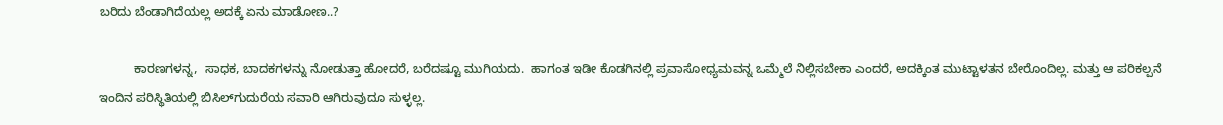ಬರಿದು ಬೆಂಡಾಗಿದೆಯಲ್ಲ ಅದಕ್ಕೆ ಏನು ಮಾಡೋಣ..?

          ಕಾರಣಗಳನ್ನ,  ಸಾಧಕ, ಬಾದಕಗಳನ್ನು ನೋಡುತ್ತಾ ಹೋದರೆ, ಬರೆದಷ್ಟೂ ಮುಗಿಯದು.  ಹಾಗಂತ ಇಡೀ ಕೊಡಗಿನಲ್ಲಿ ಪ್ರವಾಸೋಧ್ಯಮವನ್ನ ಒಮ್ಮೆಲೆ ನಿಲ್ಲಿಸಬೇಕಾ ಎಂದರೆ, ಅದಕ್ಕಿಂತ ಮುಟ್ಟಾಳತನ ಬೇರೊಂದಿಲ್ಲ. ಮತ್ತು ಆ ಪರಿಕಲ್ಪನೆ ಇಂದಿನ ಪರಿಸ್ಥಿತಿಯಲ್ಲಿ ಬಿಸಿಲ್‌ಗುದುರೆಯ ಸವಾರಿ ಆಗಿರುವುದೂ ಸುಳ್ಳಲ್ಲ.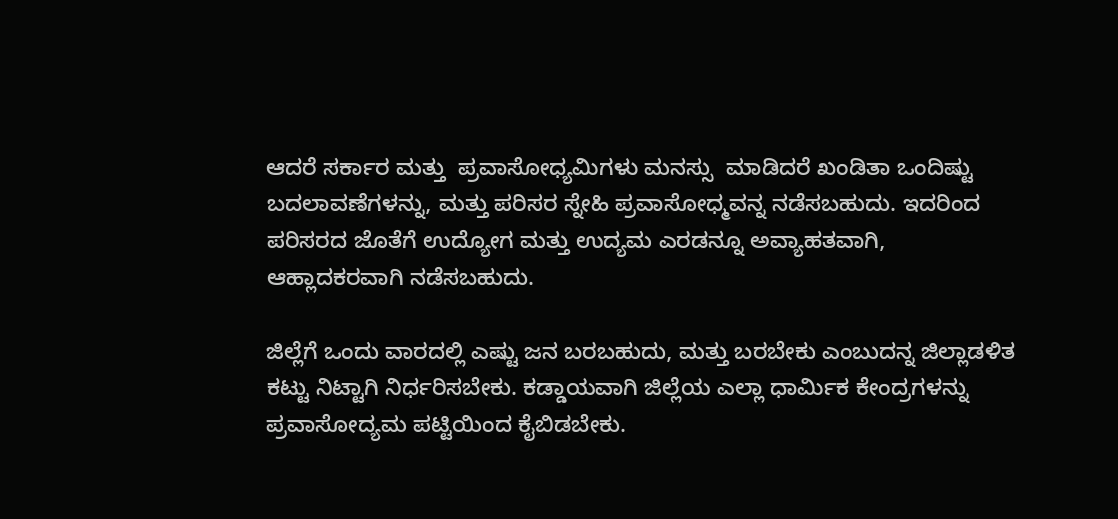ಆದರೆ ಸರ್ಕಾರ ಮತ್ತು  ಪ್ರವಾಸೋಧ್ಯಮಿಗಳು ಮನಸ್ಸು  ಮಾಡಿದರೆ ಖಂಡಿತಾ ಒಂದಿಷ್ಟು  ಬದಲಾವಣೆಗಳನ್ನು, ಮತ್ತು ಪರಿಸರ ಸ್ನೇಹಿ ಪ್ರವಾಸೋಧ್ಮವನ್ನ ನಡೆಸಬಹುದು. ಇದರಿಂದ ಪರಿಸರದ ಜೊತೆಗೆ ಉದ್ಯೋಗ ಮತ್ತು ಉದ್ಯಮ ಎರಡನ್ನೂ ಅವ್ಯಾಹತವಾಗಿ, ಆಹ್ಲಾದಕರವಾಗಿ ನಡೆಸಬಹುದು.

ಜಿಲ್ಲೆಗೆ ಒಂದು ವಾರದಲ್ಲಿ ಎಷ್ಟು ಜನ ಬರಬಹುದು, ಮತ್ತು ಬರಬೇಕು ಎಂಬುದನ್ನ ಜಿಲ್ಲಾಡಳಿತ ಕಟ್ಟು ನಿಟ್ಟಾಗಿ ನಿರ್ಧರಿಸಬೇಕು. ಕಡ್ಡಾಯವಾಗಿ ಜಿಲ್ಲೆಯ ಎಲ್ಲಾ ಧಾರ್ಮಿಕ ಕೇಂದ್ರಗಳನ್ನು ಪ್ರವಾಸೋದ್ಯಮ ಪಟ್ಟಿಯಿಂದ ಕೈಬಿಡಬೇಕು.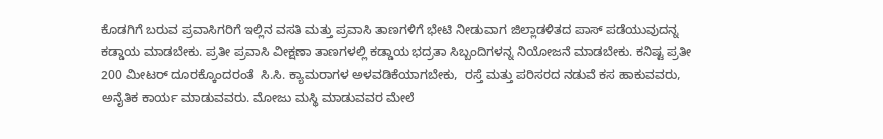ಕೊಡಗಿಗೆ ಬರುವ ಪ್ರವಾಸಿಗರಿಗೆ ಇಲ್ಲಿನ ವಸತಿ ಮತ್ತು ಪ್ರವಾಸಿ ತಾಣಗಳಿಗೆ ಭೇಟಿ ನೀಡುವಾಗ ಜಿಲ್ಲಾಡಳಿತದ ಪಾಸ್‌ ಪಡೆಯುವುದನ್ನ ಕಡ್ಡಾಯ ಮಾಡಬೇಕು. ಪ್ರತೀ ಪ್ರವಾಸಿ ವೀಕ್ಷಣಾ ತಾಣಗಳಲ್ಲಿ ಕಡ್ಡಾಯ ಭದ್ರತಾ ಸಿಬ್ಬಂದಿಗಳನ್ನ ನಿಯೋಜನೆ ಮಾಡಬೇಕು. ಕನಿಷ್ಟ ಪ್ರತೀ  200 ಮೀಟರ್‌ ದೂರಕ್ಕೊಂದರಂತೆ  ಸಿ.ಸಿ. ಕ್ಯಾಮರಾಗಳ ಅಳವಡಿಕೆಯಾಗಬೇಕು,  ರಸ್ತೆ ಮತ್ತು ಪರಿಸರದ ನಡುವೆ ಕಸ ಹಾಕುವವರು, ಅನೈತಿಕ ಕಾರ್ಯ ಮಾಡುವವರು. ಮೋಜು ಮಸ್ಥಿ ಮಾಡುವವರ ಮೇಲೆ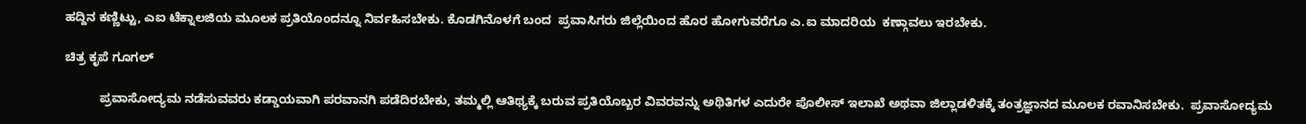ಹದ್ದಿನ ಕಣ್ಣಿಟ್ಟು, ಎಐ ಟೆಕ್ನಾಲಜಿಯ ಮೂಲಕ ಪ್ರತಿಯೊಂದನ್ನೂ ನಿರ್ವಹಿಸಬೇಕು. ಕೊಡಗಿನೊಳಗೆ ಬಂದ  ಪ್ರವಾಸಿಗರು ಜಿಲ್ಲೆಯಿಂದ ಹೊರ ಹೋಗುವರೆಗೂ ಎ.ಐ ಮಾದರಿಯ  ಕಣ್ಗಾವಲು ಇರಬೇಕು.

ಚಿತ್ರ ಕೃಪೆ ಗೂಗಲ್

          ಪ್ರವಾಸೋದ್ಯಮ ನಡೆಸುವವರು ಕಡ್ಡಾಯವಾಗಿ ಪರವಾನಗಿ ಪಡೆದಿರಬೇಕು, ತಮ್ಮಲ್ಲಿ ಆತಿಥ್ಯಕ್ಕೆ ಬರುವ ಪ್ರತಿಯೊಬ್ಬರ ವಿವರವನ್ನು ಅಥಿತಿಗಳ ಎದುರೇ ಪೊಲೀಸ್‌ ಇಲಾಖೆ ಅಥವಾ ಜಿಲ್ಲಾಡಳಿತಕ್ಕೆ ತಂತ್ರಜ್ಞಾನದ ಮೂಲಕ ರವಾನಿಸಬೇಕು.  ಪ್ರವಾಸೋದ್ಯಮ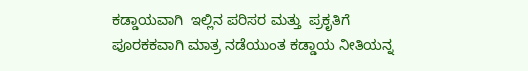ಕಡ್ಡಾಯವಾಗಿ  ಇಲ್ಲಿನ ಪರಿಸರ ಮತ್ತು  ಪ್ರಕೃತಿಗೆ ಪೂರಕಕವಾಗಿ ಮಾತ್ರ ನಡೆಯುಂತ ಕಡ್ಡಾಯ ನೀತಿಯನ್ನ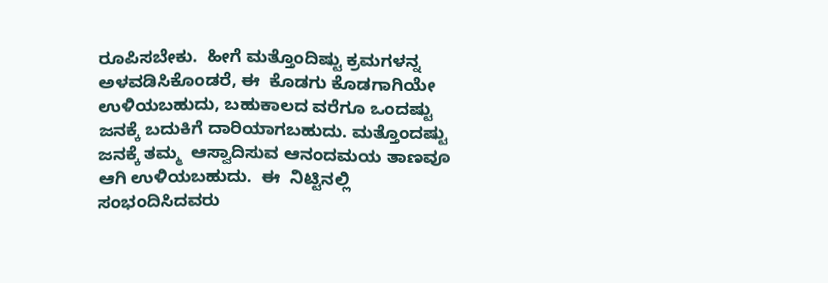ರೂಪಿಸಬೇಕು.  ಹೀಗೆ ಮತ್ತೊಂದಿಷ್ಟು ಕ್ರಮಗಳನ್ನ ಅಳವಡಿಸಿಕೊಂಡರೆ, ಈ  ಕೊಡಗು ಕೊಡಗಾಗಿಯೇ ಉಳಿಯಬಹುದು, ಬಹುಕಾಲದ ವರೆಗೂ ಒಂದಷ್ಟು ಜನಕ್ಕೆ ಬದುಕಿಗೆ ದಾರಿಯಾಗಬಹುದು. ಮತ್ತೊಂದಷ್ಟು ಜನಕ್ಕೆ ತಮ್ಮ  ಆಸ್ವಾದಿಸುವ ಆನಂದಮಯ ತಾಣವೂ ಆಗಿ ಉಳಿಯಬಹುದು.  ಈ  ನಿಟ್ಟಿನಲ್ಲಿ ಸಂಭಂದಿಸಿದವರು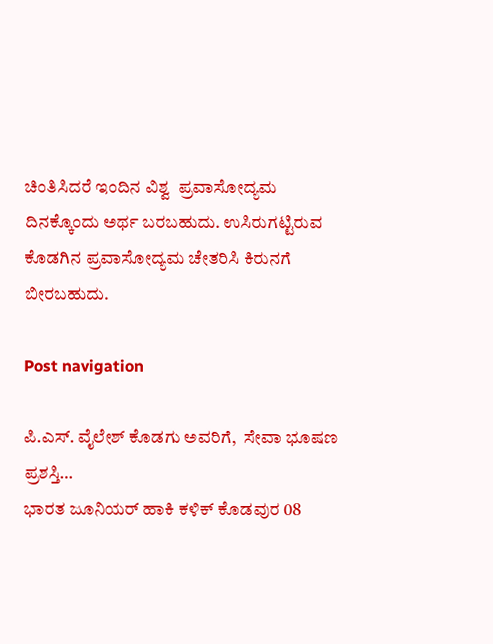ಚಿಂತಿಸಿದರೆ ಇಂದಿನ ವಿಶ್ವ  ಪ್ರವಾಸೋದ್ಯಮ ದಿನಕ್ಕೊಂದು ಅರ್ಥ ಬರಬಹುದು. ಉಸಿರುಗಟ್ಟಿರುವ ಕೊಡಗಿನ ಪ್ರವಾಸೋದ್ಯಮ ಚೇತರಿಸಿ ಕಿರುನಗೆ ಬೀರಬಹುದು.

Post navigation

ಪಿ.ಎಸ್. ವೈಲೇಶ್‌ ಕೊಡಗು ಅವರಿಗೆ,  ಸೇವಾ ಭೂಷಣ ಪ್ರಶಸ್ತಿ…
ಭಾರತ ಜೂನಿಯರ್ ಹಾಕಿ ಕಳಿಕ್‌ ಕೊಡವುರ 08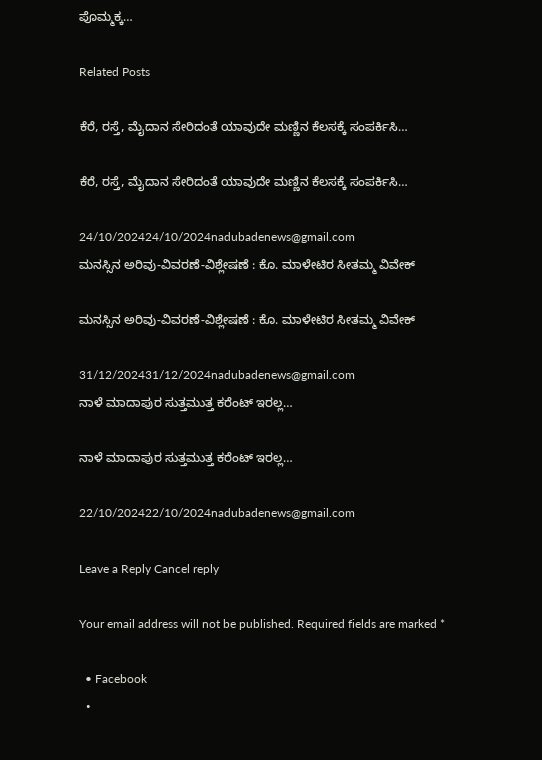ಪೊಮ್ಮಕ್ಕ…

Related Posts

ಕೆರೆ, ರಸ್ತೆ, ಮೈದಾನ ಸೇರಿದಂತೆ ಯಾವುದೇ ಮಣ್ಣಿನ ಕೆಲಸಕ್ಕೆ ಸಂಪರ್ಕಿಸಿ…

ಕೆರೆ, ರಸ್ತೆ, ಮೈದಾನ ಸೇರಿದಂತೆ ಯಾವುದೇ ಮಣ್ಣಿನ ಕೆಲಸಕ್ಕೆ ಸಂಪರ್ಕಿಸಿ…

24/10/202424/10/2024nadubadenews@gmail.com
ಮನಸ್ಸಿನ ಅರಿವು-ವಿವರಣೆ-ವಿಶ್ಲೇಷಣೆ : ಕೊ. ಮಾಳೇಟಿರ ಸೀತಮ್ಮ ವಿವೇಕ್

ಮನಸ್ಸಿನ ಅರಿವು-ವಿವರಣೆ-ವಿಶ್ಲೇಷಣೆ : ಕೊ. ಮಾಳೇಟಿರ ಸೀತಮ್ಮ ವಿವೇಕ್

31/12/202431/12/2024nadubadenews@gmail.com
ನಾಳೆ ಮಾದಾಪುರ ಸುತ್ತಮುತ್ತ ಕರೆಂಟ್‌ ಇರಲ್ಲ…

ನಾಳೆ ಮಾದಾಪುರ ಸುತ್ತಮುತ್ತ ಕರೆಂಟ್‌ ಇರಲ್ಲ…

22/10/202422/10/2024nadubadenews@gmail.com

Leave a Reply Cancel reply

Your email address will not be published. Required fields are marked *

  • Facebook
  •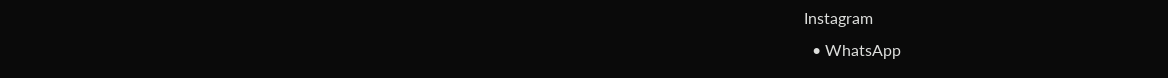Instagram
  • WhatsApp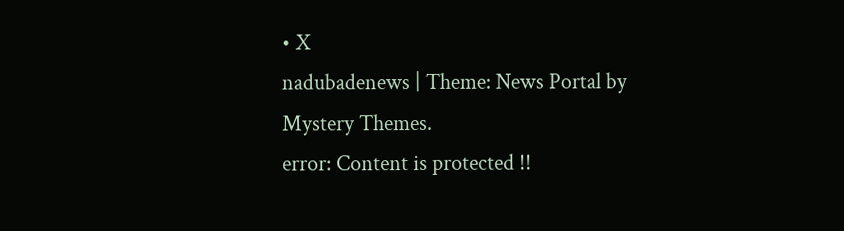• X
nadubadenews | Theme: News Portal by Mystery Themes.
error: Content is protected !!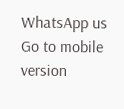WhatsApp us
Go to mobile version